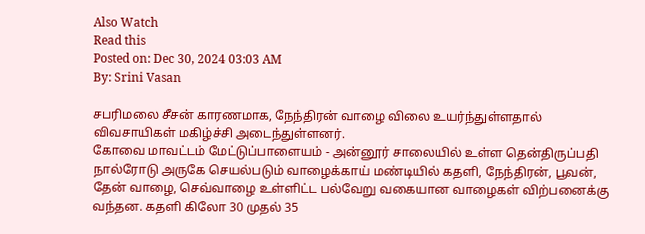Also Watch
Read this
Posted on: Dec 30, 2024 03:03 AM
By: Srini Vasan

சபரிமலை சீசன் காரணமாக, நேந்திரன் வாழை விலை உயர்ந்துள்ளதால் விவசாயிகள் மகிழ்ச்சி அடைந்துள்ளனர்.
கோவை மாவட்டம் மேட்டுப்பாளையம் - அன்னூர் சாலையில் உள்ள தென்திருப்பதி நால்ரோடு அருகே செயல்படும் வாழைக்காய் மண்டியில் கதளி, நேந்திரன், பூவன், தேன் வாழை, செவ்வாழை உள்ளிட்ட பல்வேறு வகையான வாழைகள் விற்பனைக்கு வந்தன. கதளி கிலோ 30 முதல் 35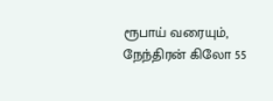ரூபாய் வரையும், நேந்திரன் கிலோ 55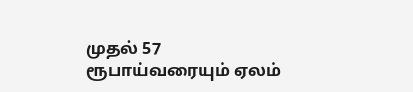முதல் 57 ரூபாய்வரையும் ஏலம்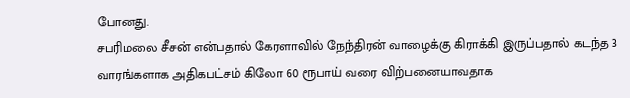போனது.
சபரிமலை சீசன் என்பதால் கேரளாவில் நேந்திரன் வாழைக்கு கிராக்கி இருப்பதால் கடந்த 3 வாரங்களாக அதிகபட்சம் கிலோ 60 ரூபாய் வரை விற்பனையாவதாக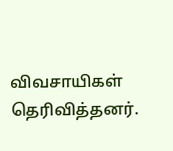விவசாயிகள் தெரிவித்தனர்.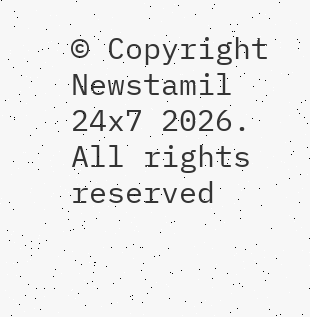© Copyright Newstamil 24x7 2026. All rights reserved